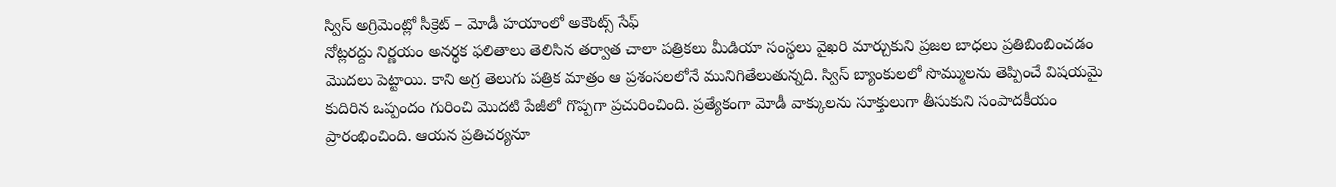స్విస్ అగ్రిమెంట్లో సీక్రెట్ – మోడీ హయాంలో అకౌంట్స్ సేఫ్
నోట్లరద్దు నిర్ణయం అనర్థక ఫలితాలు తెలిసిన తర్వాత చాలా పత్రికలు మీడియా సంస్థలు వైఖరి మార్చుకుని ప్రజల బాధలు ప్రతిబింబించడం మొదలు పెట్టాయి. కాని అగ్ర తెలుగు పత్రిక మాత్రం ఆ ప్రశంసలలోనే మునిగితేలుతున్నది. స్విస్ బ్యాంకులలో సొమ్ములను తెప్పించే విషయమై కుదిరిన ఒప్పందం గురించి మొదటి పేజీలో గొప్పగా ప్రచురించింది. ప్రత్యేకంగా మోడీ వాక్కులను సూక్తులుగా తీసుకుని సంపాదకీయం ప్రారంభించింది. ఆయన ప్రతిచర్యనూ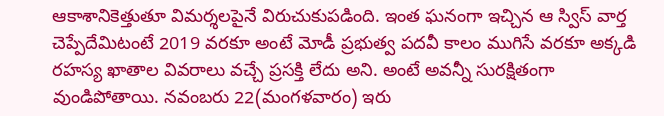ఆకాశానికెత్తుతూ విమర్శలపైనే విరుచుకుపడింది. ఇంత ఘనంగా ఇచ్చిన ఆ స్విస్ వార్త చెప్పేదేమిటంటే 2019 వరకూ అంటే మోడీ ప్రభుత్వ పదవీ కాలం ముగిసే వరకూ అక్కడి రహస్య ఖాతాల వివరాలు వచ్చే ప్రసక్తి లేదు అని. అంటే అవన్నీ సురక్షితంగా వుండిపోతాయి. నవంబరు 22(మంగళవారం) ఇరు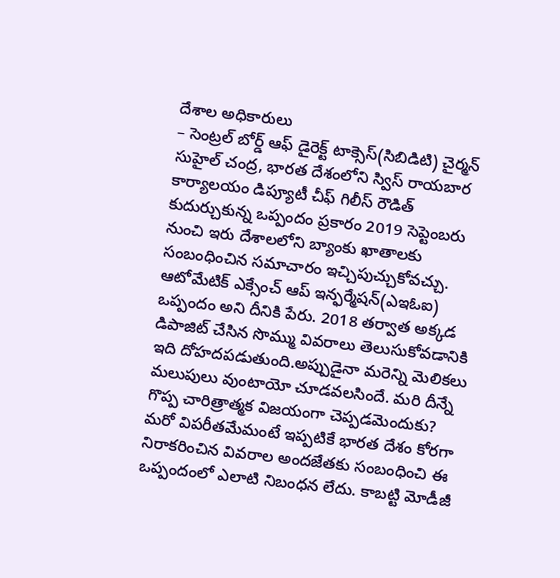దేశాల అధికారులు
– సెంట్రల్ బోర్డ్ ఆఫ్ డైరెక్ట్ టాక్సెస్(సిబిడిటి) చైర్మన్ సుహైల్ చంద్ర, భారత దేశంలోని స్విస్ రాయబార కార్యాలయం డిప్యూటీ చీఫ్ గిలీస్ రౌడిత్ కుదుర్చుకున్న ఒప్పందం ప్రకారం 2019 సెప్టెంబరు నుంచి ఇరు దేశాలలోని బ్యాంకు ఖాతాలకు సంబంధించిన సమాచారం ఇచ్చిపుచ్చుకోవచ్చు. ఆటోమేటిక్ ఎక్సేంచ్ ఆప్ ఇన్ఫర్మేషన్(ఎఇఓఐ) ఒప్పందం అని దీనికి పేరు. 2018 తర్వాత అక్కడ డిపాజిట్ చేసిన సొమ్ము వివరాలు తెలుసుకోవడానికి ఇది దోహదపడుతుంది.అప్పుడైనా మరెన్ని మెలికలు మలుపులు వుంటాయో చూడవలసిందే. మరి దీన్నే గొప్ప చారిత్రాత్మక విజయంగా చెప్పడమెందుకు? మరో విపరీతమేమంటే ఇప్పటికే భారత దేశం కోరగా నిరాకరించిన వివరాల అందజేతకు సంబంధించి ఈ ఒప్పందంలో ఎలాటి నిబంధన లేదు. కాబట్టి మోడీజీ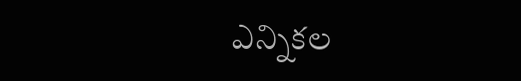ఎన్నికల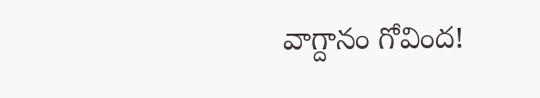వాగ్దానం గోవింద!